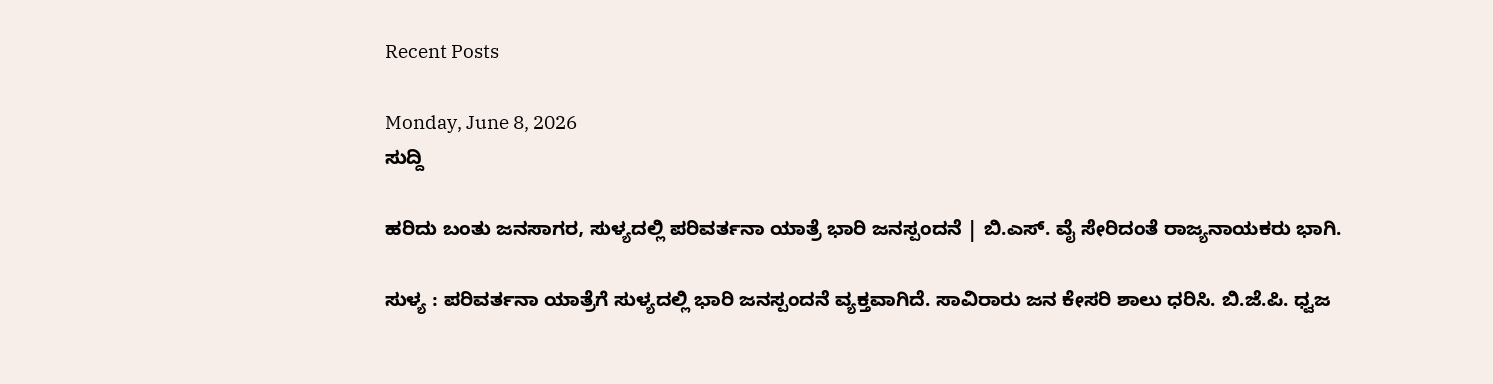Recent Posts

Monday, June 8, 2026
ಸುದ್ದಿ

ಹರಿದು ಬಂತು ಜನಸಾಗರ, ಸುಳ್ಯದಲ್ಲಿ ಪರಿವರ್ತನಾ ಯಾತ್ರೆ ಭಾರಿ ಜನಸ್ಪಂದನೆ | ಬಿ.ಎಸ್. ವೈ ಸೇರಿದಂತೆ ರಾಜ್ಯನಾಯಕರು ಭಾಗಿ.

ಸುಳ್ಯ : ಪರಿವರ್ತನಾ ಯಾತ್ರೆಗೆ ಸುಳ್ಯದಲ್ಲಿ ಭಾರಿ ಜನಸ್ಪಂದನೆ ವ್ಯಕ್ತವಾಗಿದೆ. ಸಾವಿರಾರು ಜನ ಕೇಸರಿ ಶಾಲು ಧರಿಸಿ. ಬಿ.ಜೆ.ಪಿ. ಧ್ವಜ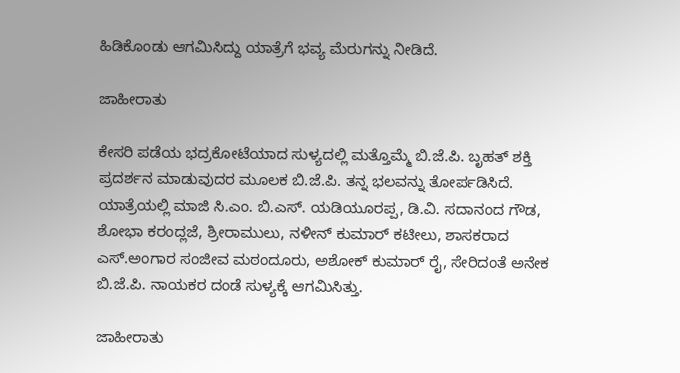ಹಿಡಿಕೊಂಡು ಆಗಮಿಸಿದ್ದು ಯಾತ್ರೆಗೆ ಭವ್ಯ ಮೆರುಗನ್ನು ನೀಡಿದೆ.

ಜಾಹೀರಾತು

ಕೇಸರಿ ಪಡೆಯ ಭದ್ರಕೋಟೆಯಾದ ಸುಳ್ಯದಲ್ಲಿ ಮತ್ತೊಮ್ಮೆ ಬಿ.ಜೆ.ಪಿ. ಬೃಹತ್ ಶಕ್ತಿ ಪ್ರದರ್ಶನ ಮಾಡುವುದರ ಮೂಲಕ ಬಿ.ಜೆ.ಪಿ. ತನ್ನ ಭಲವನ್ನು ತೋರ್ಪಡಿಸಿದೆ. ಯಾತ್ರೆಯಲ್ಲಿ ಮಾಜಿ ಸಿ.ಎಂ. ಬಿ.ಎಸ್. ಯಡಿಯೂರಪ್ಪ, ಡಿ.ವಿ. ಸದಾನಂದ ಗೌಡ, ಶೋಭಾ ಕರಂದ್ಲಜೆ, ಶ್ರೀರಾಮುಲು, ನಳೀನ್ ಕುಮಾರ್ ಕಟೀಲು, ಶಾಸಕರಾದ ಎಸ್.ಅಂಗಾರ ಸಂಜೀವ ಮಠಂದೂರು, ಅಶೋಕ್ ಕುಮಾರ್ ರೈ, ಸೇರಿದಂತೆ ಅನೇಕ ಬಿ.ಜೆ.ಪಿ. ನಾಯಕರ ದಂಡೆ ಸುಳ್ಯಕ್ಕೆ ಆಗಮಿಸಿತ್ತು.

ಜಾಹೀರಾತು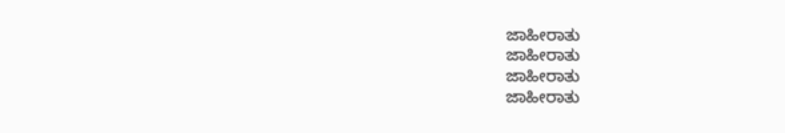ಜಾಹೀರಾತು
ಜಾಹೀರಾತು
ಜಾಹೀರಾತು
ಜಾಹೀರಾತು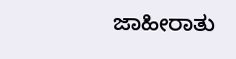ಜಾಹೀರಾತು